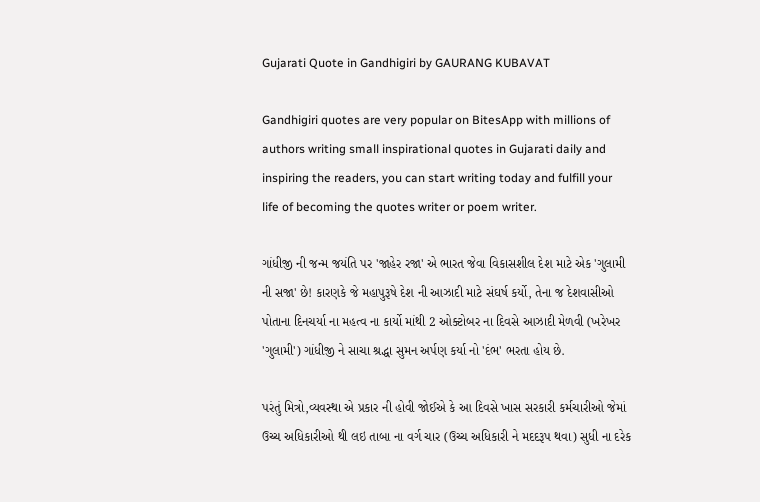Gujarati Quote in Gandhigiri by GAURANG KUBAVAT

Gandhigiri quotes are very popular on BitesApp with millions of authors writing small inspirational quotes in Gujarati daily and inspiring the readers, you can start writing today and fulfill your life of becoming the quotes writer or poem writer.

ગાંધીજી ની જન્મ જયંતિ પર 'જાહેર રજા' એ ભારત જેવા વિકાસશીલ દેશ માટે એક 'ગુલામી ની સજા' છે! કારણકે જે મહાપુરૂષે દેશ ની આઝાદી માટે સંઘર્ષ કર્યો, તેના જ દેશવાસીઓ પોતાના દિનચર્યા ના મહત્વ ના કાર્યો માંથી 2 ઓક્ટોબર ના દિવસે આઝાદી મેળવી (ખરેખર 'ગુલામી') ગાંધીજી ને સાચા શ્રદ્ધા સુમન અર્પણ કર્યા નો 'દંભ' ભરતા હોય છે.

પરંતું મિત્રો,વ્યવસ્થા એ પ્રકાર ની હોવી જોઈએ કે આ દિવસે ખાસ સરકારી કર્મચારીઓ જેમાં ઉચ્ચ અધિકારીઓ થી લઇ તાબા ના વર્ગ ચાર (ઉચ્ચ અધિકારી ને મદદરૂપ થવા) સુધી ના દરેક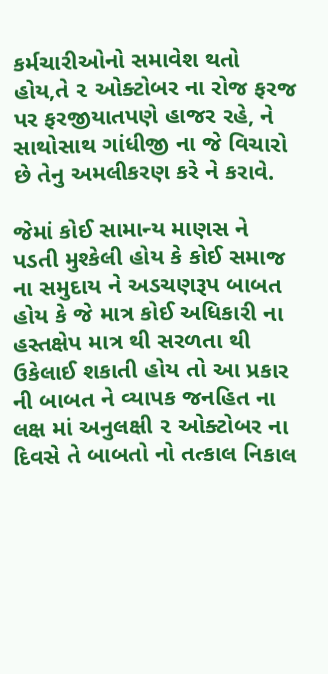કર્મચારીઓનો સમાવેશ થતો હોય,તે ૨ ઓક્ટોબર ના રોજ ફરજ પર ફરજીયાતપણે હાજર રહે, ને સાથોસાથ ગાંધીજી ના જે વિચારો છે તેનુ અમલીકરણ કરે ને કરાવે.

જેમાં કોઈ સામાન્ય માણસ ને પડતી મુશ્કેલી હોય કે કોઈ સમાજ ના સમુદાય ને અડચણરૂપ બાબત હોય કે જે માત્ર કોઈ અધિકારી ના હસ્તક્ષેપ માત્ર થી સરળતા થી ઉકેલાઈ શકાતી હોય તો આ પ્રકાર ની બાબત ને વ્યાપક જનહિત ના લક્ષ માં અનુલક્ષી ૨ ઓક્ટોબર ના દિવસે તે બાબતો નો તત્કાલ નિકાલ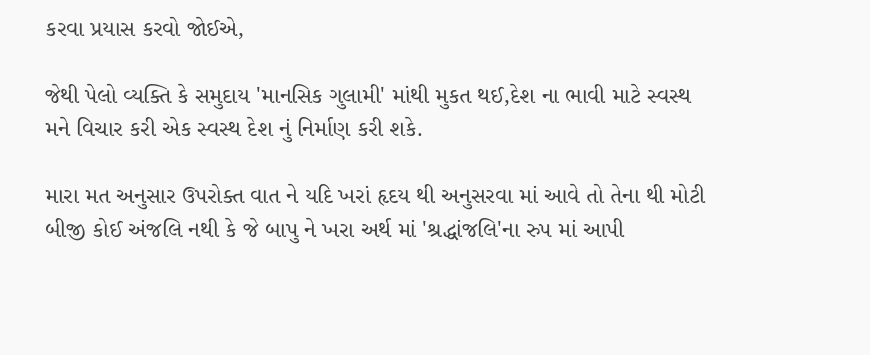કરવા પ્રયાસ કરવો જોઈએ,

જેથી પેલો વ્યક્તિ કે સમુદાય 'માનસિક ગુલામી' માંથી મુકત થઈ,દેશ ના ભાવી માટે સ્વસ્થ મને વિચાર કરી એક સ્વસ્થ દેશ નું નિર્માણ કરી શકે.

મારા મત અનુસાર ઉપરોક્ત વાત ને યદિ ખરાં હૃદય થી અનુસરવા માં આવે તો તેના થી મોટી બીજી કોઈ અંજલિ નથી કે જે બાપુ ને ખરા અર્થ માં 'શ્રદ્ધાંજલિ'ના રુપ માં આપી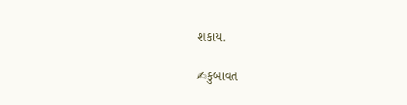શકાય.

✍કુબાવત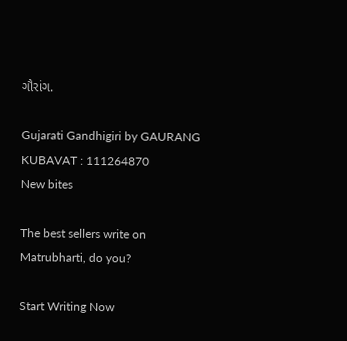ગૌરાંગ.

Gujarati Gandhigiri by GAURANG KUBAVAT : 111264870
New bites

The best sellers write on Matrubharti, do you?

Start Writing Now